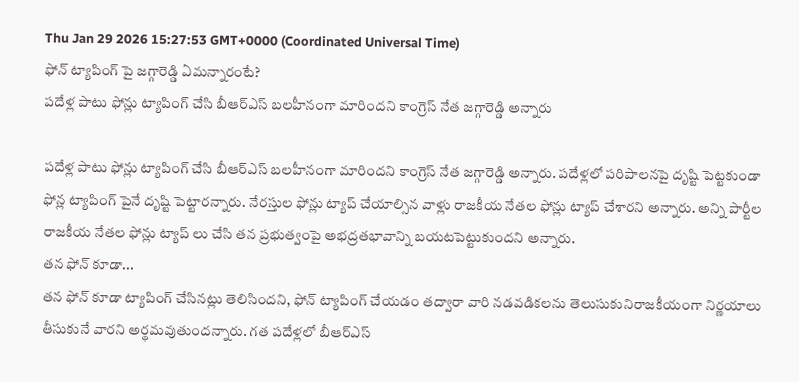Thu Jan 29 2026 15:27:53 GMT+0000 (Coordinated Universal Time)
ఫోన్ ట్యాపింగ్ పై జగ్గారెడ్డి ఏమన్నారంటే?
పదేళ్ల పాటు ఫోన్లు ట్యాపింగ్ చేసి బీఆర్ఎస్ బలహీనంగా మారిందని కాంగ్రెస్ నేత జగ్గారెడ్డి అన్నారు

పదేళ్ల పాటు ఫోన్లు ట్యాపింగ్ చేసి బీఆర్ఎస్ బలహీనంగా మారిందని కాంగ్రెస్ నేత జగ్గారెడ్డి అన్నారు. పదేళ్లలో పరిపాలనపై దృష్టి పెట్టకుండా ఫోన్ల ట్యాపింగ్ పైనే దృష్టి పెట్టారన్నారు. నేరస్తుల ఫోన్లు ట్యాప్ చేయాల్సిన వాళ్లు రాజకీయ నేతల ఫోన్లు ట్యాప్ చేశారని అన్నారు. అన్ని పార్టీల రాజకీయ నేతల ఫోన్లు ట్యాప్ లు చేసి తన ప్రభుత్వంపై అభద్రతభావాన్ని బయటపెట్టుకుందని అన్నారు.
తన ఫోన్ కూడా...
తన ఫోన్ కూడా ట్యాపింగ్ చేసినట్లు తెలిసిందని, ఫోన్ ట్యాపింగ్ చేయడం తద్వారా వారి నడవడికలను తెలుసుకునిరాజకీయంగా నిర్ణయాలు తీసుకునే వారని అర్థమవుతుందన్నారు. గత పదేళ్లలో బీఆర్ఎస్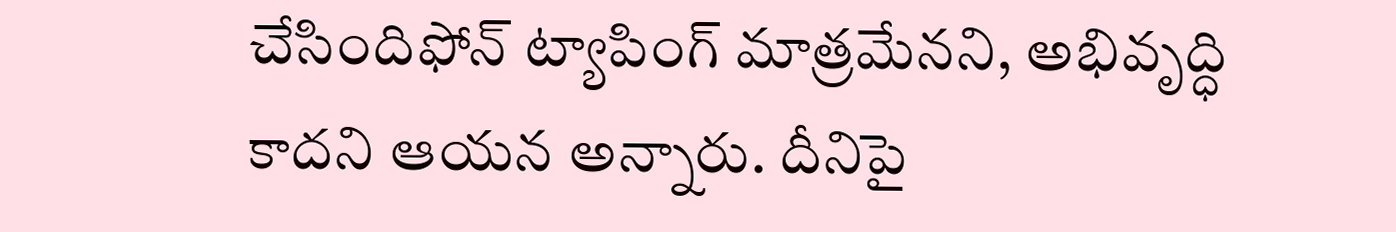చేసిందిఫోన్ ట్యాపింగ్ మాత్రమేనని, అభివృద్ధి కాదని ఆయన అన్నారు. దీనిపై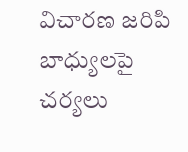విచారణ జరిపి బాధ్యులపై చర్యలు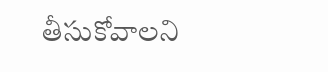తీసుకోవాలని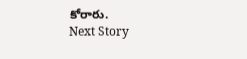కోరారు.
Next Story